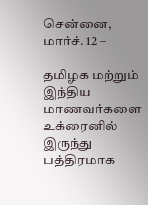சென்னை, மார்ச். 12 –

தமிழக மற்றும் இந்திய மாணவர்களை உக்ரைனில் இருந்து பத்திரமாக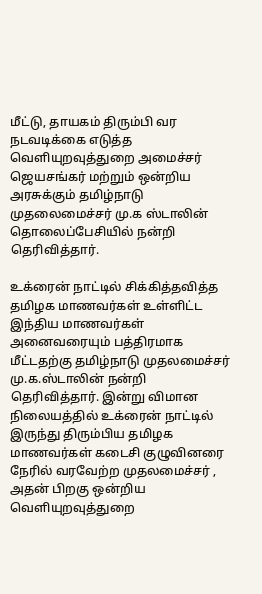மீட்டு, தாயகம் திரும்பி வர நடவடிக்கை எடுத்த வெளியுறவுத்துறை அமைச்சர் ஜெயசங்கர் மற்றும் ஒன்றிய அரசுக்கும் தமிழ்நாடு முதலைமைச்சர் மு.க ஸ்டாலின் தொலைப்பேசியில் நன்றி தெரிவித்தார்.

உக்ரைன் நாட்டில் சிக்கித்தவித்த தமிழக மாணவர்கள் உள்ளிட்ட இந்திய மாணவர்கள் அனைவரையும் பத்திரமாக மீட்டதற்கு தமிழ்நாடு முதலமைச்சர் மு.க.ஸ்டாலின் நன்றி தெரிவித்தார். இன்று விமான நிலையத்தில் உக்ரைன் நாட்டில் இருந்து திரும்பிய தமிழக மாணவர்கள் கடைசி குழுவினரை நேரில் வரவேற்ற முதலமைச்சர் , அதன் பிறகு ஒன்றிய வெளியுறவுத்துறை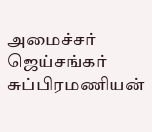அமைச்சர் ஜெய்சங்கர் சுப்பிரமணியன்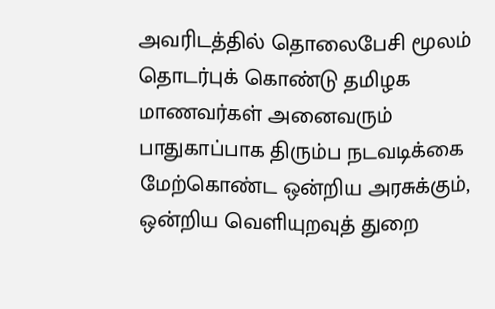அவரிடத்தில் தொலைபேசி மூலம் தொடர்புக் கொண்டு தமிழக மாணவர்கள் அனைவரும் பாதுகாப்பாக திரும்ப நடவடிக்கை மேற்கொண்ட ஒன்றிய அரசுக்கும், ஒன்றிய வெளியுறவுத் துறை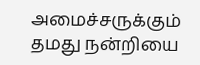அமைச்சருக்கும் தமது நன்றியை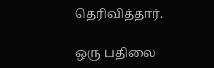தெரிவித்தார்.

ஒரு பதிலை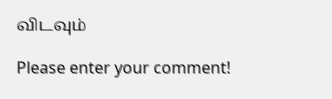விடவும்

Please enter your comment!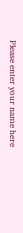Please enter your name here